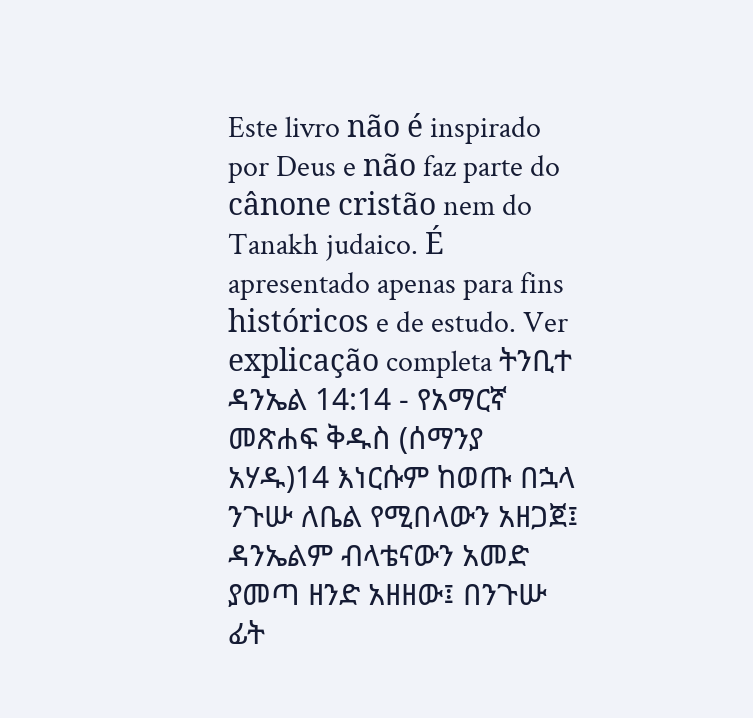Este livro não é inspirado por Deus e não faz parte do cânone cristão nem do Tanakh judaico. É apresentado apenas para fins históricos e de estudo. Ver explicação completa ትንቢተ ዳንኤል 14:14 - የአማርኛ መጽሐፍ ቅዱስ (ሰማንያ አሃዱ)14 እነርሱም ከወጡ በኋላ ንጉሡ ለቤል የሚበላውን አዘጋጀ፤ ዳንኤልም ብላቴናውን አመድ ያመጣ ዘንድ አዘዘው፤ በንጉሡ ፊት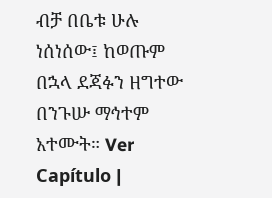ብቻ በቤቱ ሁሉ ነሰነሰው፤ ከወጡም በኋላ ደጃፉን ዘግተው በንጉሡ ማኅተም አተሙት። Ver Capítulo |